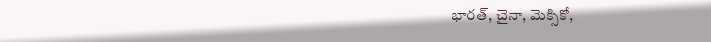భారత్, చైనా, మెక్సికో,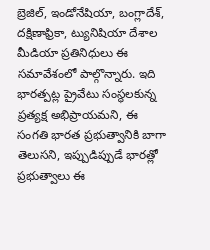బ్రెజిల్, ఇండోనేషియా, బంగ్లాదేశ్, దక్షిణాఫ్రికా, ట్యునిషియా దేశాల మీడియా ప్రతినిధులు ఈ సమావేశంలో పాల్గొన్నారు. ఇది భారత్పట్ల ప్రైవేటు సంస్థలకున్న ప్రత్యక్ష అభిప్రాయమని, ఈ సంగతి భారత ప్రభుత్వానికి బాగా తెలుసని, ఇప్పుడిప్పుడే భారత్లో ప్రభుత్వాలు ఈ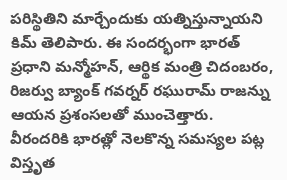పరిస్థితిని మార్చేందుకు యత్నిస్తున్నాయని కిమ్ తెలిపారు. ఈ సందర్భంగా భారత్ ప్రధాని మన్మోహన్, ఆర్థిక మంత్రి చిదంబరం, రిజర్వు బ్యాంక్ గవర్నర్ రఘురామ్ రాజన్ను ఆయన ప్రశంసలతో ముంచెత్తారు.
వీరందరికి భారత్లో నెలకొన్న సమస్యల పట్ల విస్తృత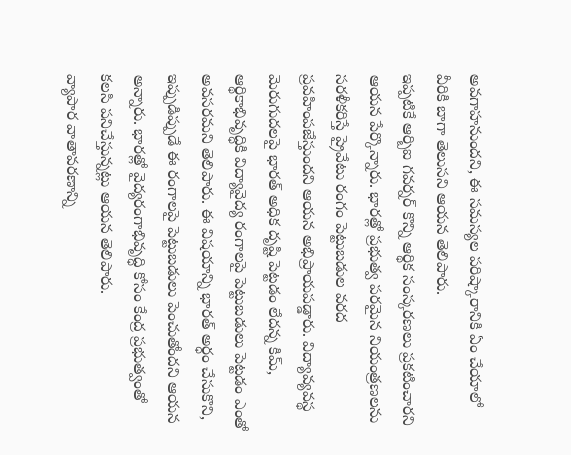అవగాహనుందని, ఈ సమస్యల పరిష్కారానికి ఏం చేయాలో వీరికి బాగా తెలుసని ఆయన తెలిపారు.
ఇప్పటికే ఆర్బిఐ గవర్నర్ కొన్ని ఆర్థిక సంస్కరణలు ప్రకటించారని ఆయన పేర్కొన్నారు. భారత్లో ప్రభుత్వ పరమైన నియంత్రణలను సరళీకరిస్తే ప్రైవేటు రంగం పెట్టుబడుల వరద ప్రవహింపజేస్తుందని ఆయన అభిప్రాయపడ్డారు. విద్యావ్యవస్థ మెరుగుదలపై భారత్ అధిక దృష్టి పెట్టడం లేదన్న కిమ్, ఆర్థికాభివృద్ధికి విద్యావైద్య రంగాలపై పెట్టుబడులు పెట్టడం ఎంతో అవసరమని తెలిపారు. ఈ విషయాన్ని భారత్ అర్ధం చేసుకొని, ఇప్పుడిప్పుడే ఈ రంగాలపై పెట్టుబడులు పెంచుతోందని ఆయన అన్నారు. భారత్లో వైద్యరంగాభివృద్ధి కోసం కేంద్ర ప్రభుత్వంతో కలసి పనిచేస్తున్నట్లు ఆయన తెలిపారు.
వ్యాపార వాతావరణాన్ని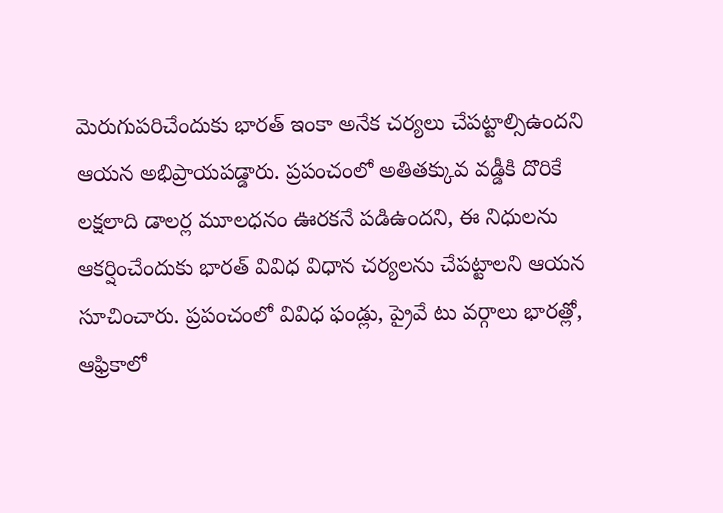మెరుగుపరిచేందుకు భారత్ ఇంకా అనేక చర్యలు చేపట్టాల్సిఉందని ఆయన అభిప్రాయపడ్డారు. ప్రపంచంలో అతితక్కువ వడ్డీకి దొరికే లక్షలాది డాలర్ల మూలధనం ఊరకనే పడిఉందని, ఈ నిధులను ఆకర్షించేందుకు భారత్ వివిధ విధాన చర్యలను చేపట్టాలని ఆయన సూచించారు. ప్రపంచంలో వివిధ ఫండ్లు, ప్రైవే టు వర్గాలు భారత్లో, ఆఫ్రికాలో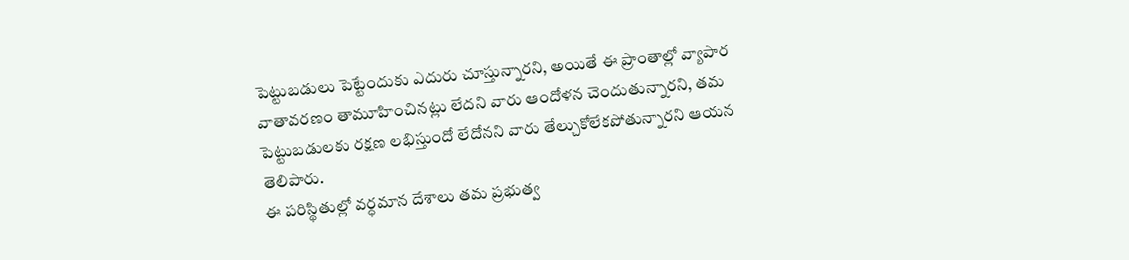పెట్టుబడులు పెట్టేందుకు ఎదురు చూస్తున్నారని, అయితే ఈ ప్రాంతాల్లో వ్యాపార వాతావరణం తామూహించినట్లు లేదని వారు ఆందోళన చెందుతున్నారని, తమ పెట్టుబడులకు రక్షణ లభిస్తుందో లేదోనని వారు తేల్చుకోలేకపోతున్నారని ఆయన తెలిపారు.
ఈ పరిస్థితుల్లో వర్ధమాన దేశాలు తమ ప్రభుత్వ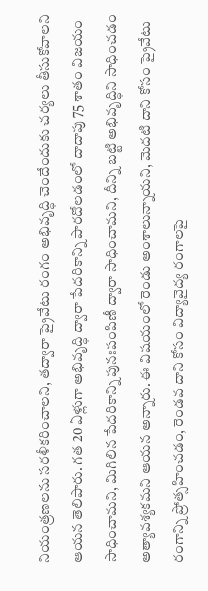నియంత్రణలను సరళీకరించాలని, తద్వారా ప్రైవేటు రంగం అభివృద్ధి చెందేందుకు చర్యలు తీసుకోవాలని ఆయన తెలిపారు. గత 20 ఏళ్లుగా అభివృద్ధి ద్వారా పేదరికాన్ని పారదోలడంలో దాదాపు 75 శాతం విజయం సాధించామని, మిగిలిన పేదరికాన్ని పునఃపంపిణీ ద్వారా సాధించామని, దీన్ని బట్టి అభివృద్ధిని సాధించడం అత్యావశ్యకమని ఆయన అన్నారు. ఈ విషయంలో రెండు అంశాలున్నాయని, మెదటి దాని కోసం ప్రైవేటు రంగాన్ని ప్రోత్సహించడం, రెండవ దాని కోసం విద్యావైద్య రంగాలపై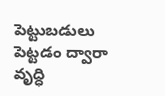పెట్టుబడులు పెట్టడం ద్వారా వృద్ధి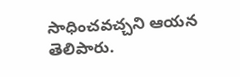సాధించవచ్చని ఆయన తెలిపారు.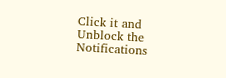Click it and Unblock the Notifications